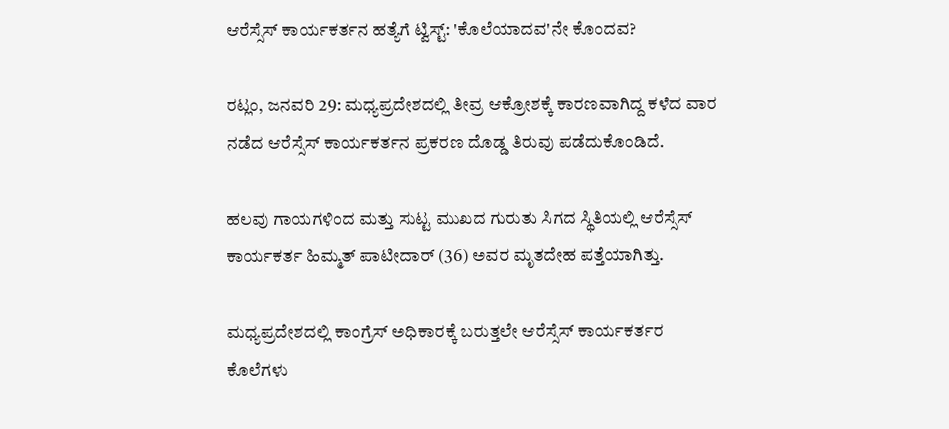ಆರೆಸ್ಸೆಸ್ ಕಾರ್ಯಕರ್ತನ ಹತ್ಯೆಗೆ ಟ್ವಿಸ್ಟ್: 'ಕೊಲೆಯಾದವ'ನೇ ಕೊಂದವ?

ರಟ್ಲಂ, ಜನವರಿ 29: ಮಧ್ಯಪ್ರದೇಶದಲ್ಲಿ ತೀವ್ರ ಆಕ್ರೋಶಕ್ಕೆ ಕಾರಣವಾಗಿದ್ದ ಕಳೆದ ವಾರ ನಡೆದ ಆರೆಸ್ಸೆಸ್ ಕಾರ್ಯಕರ್ತನ ಪ್ರಕರಣ ದೊಡ್ಡ ತಿರುವು ಪಡೆದುಕೊಂಡಿದೆ.

ಹಲವು ಗಾಯಗಳಿಂದ ಮತ್ತು ಸುಟ್ಟ ಮುಖದ ಗುರುತು ಸಿಗದ ಸ್ಥಿತಿಯಲ್ಲಿ ಆರೆಸ್ಸೆಸ್ ಕಾರ್ಯಕರ್ತ ಹಿಮ್ಮತ್ ಪಾಟೀದಾರ್ (36) ಅವರ ಮೃತದೇಹ ಪತ್ತೆಯಾಗಿತ್ತು.

ಮಧ್ಯಪ್ರದೇಶದಲ್ಲಿ ಕಾಂಗ್ರೆಸ್ ಅಧಿಕಾರಕ್ಕೆ ಬರುತ್ತಲೇ ಆರೆಸ್ಸೆಸ್ ಕಾರ್ಯಕರ್ತರ ಕೊಲೆಗಳು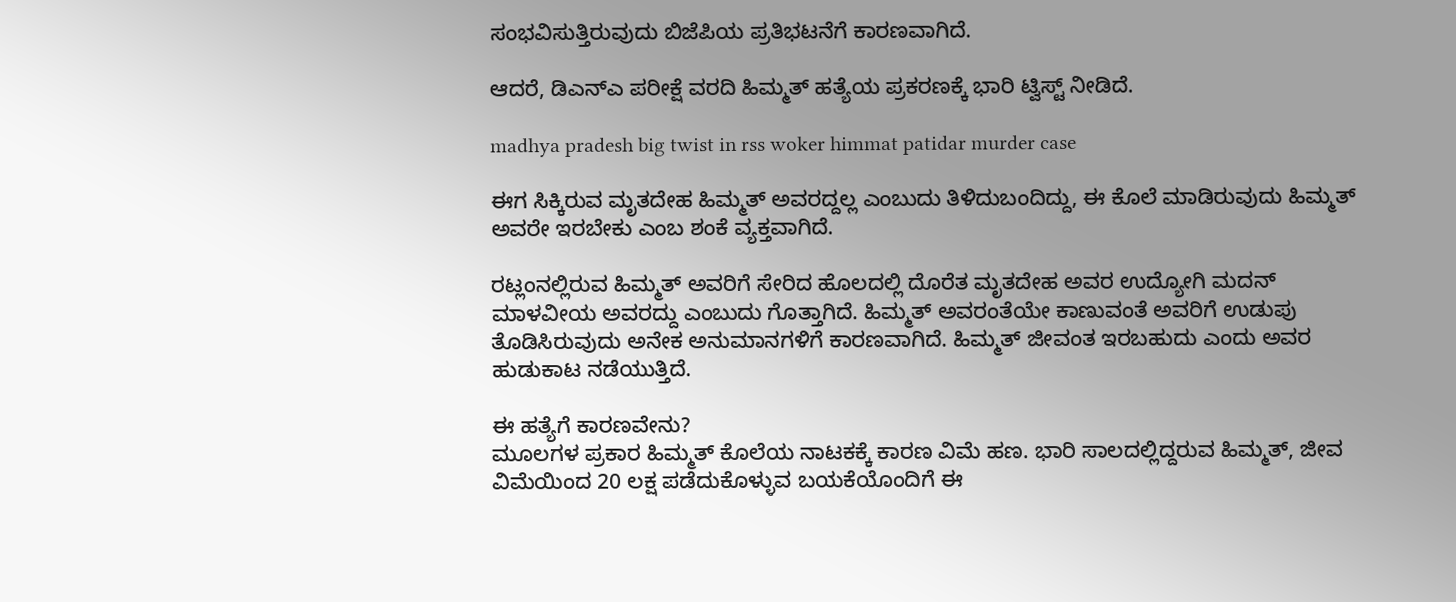ಸಂಭವಿಸುತ್ತಿರುವುದು ಬಿಜೆಪಿಯ ಪ್ರತಿಭಟನೆಗೆ ಕಾರಣವಾಗಿದೆ.

ಆದರೆ, ಡಿಎನ್‌ಎ ಪರೀಕ್ಷೆ ವರದಿ ಹಿಮ್ಮತ್ ಹತ್ಯೆಯ ಪ್ರಕರಣಕ್ಕೆ ಭಾರಿ ಟ್ವಿಸ್ಟ್ ನೀಡಿದೆ.

madhya pradesh big twist in rss woker himmat patidar murder case

ಈಗ ಸಿಕ್ಕಿರುವ ಮೃತದೇಹ ಹಿಮ್ಮತ್ ಅವರದ್ದಲ್ಲ ಎಂಬುದು ತಿಳಿದುಬಂದಿದ್ದು, ಈ ಕೊಲೆ ಮಾಡಿರುವುದು ಹಿಮ್ಮತ್ ಅವರೇ ಇರಬೇಕು ಎಂಬ ಶಂಕೆ ವ್ಯಕ್ತವಾಗಿದೆ.

ರಟ್ಲಂನಲ್ಲಿರುವ ಹಿಮ್ಮತ್ ಅವರಿಗೆ ಸೇರಿದ ಹೊಲದಲ್ಲಿ ದೊರೆತ ಮೃತದೇಹ ಅವರ ಉದ್ಯೋಗಿ ಮದನ್ ಮಾಳವೀಯ ಅವರದ್ದು ಎಂಬುದು ಗೊತ್ತಾಗಿದೆ. ಹಿಮ್ಮತ್ ಅವರಂತೆಯೇ ಕಾಣುವಂತೆ ಅವರಿಗೆ ಉಡುಪು ತೊಡಿಸಿರುವುದು ಅನೇಕ ಅನುಮಾನಗಳಿಗೆ ಕಾರಣವಾಗಿದೆ. ಹಿಮ್ಮತ್ ಜೀವಂತ ಇರಬಹುದು ಎಂದು ಅವರ ಹುಡುಕಾಟ ನಡೆಯುತ್ತಿದೆ.

ಈ ಹತ್ಯೆಗೆ ಕಾರಣವೇನು?
ಮೂಲಗಳ ಪ್ರಕಾರ ಹಿಮ್ಮತ್ ಕೊಲೆಯ ನಾಟಕಕ್ಕೆ ಕಾರಣ ವಿಮೆ ಹಣ. ಭಾರಿ ಸಾಲದಲ್ಲಿದ್ದರುವ ಹಿಮ್ಮತ್, ಜೀವ ವಿಮೆಯಿಂದ 20 ಲಕ್ಷ ಪಡೆದುಕೊಳ್ಳುವ ಬಯಕೆಯೊಂದಿಗೆ ಈ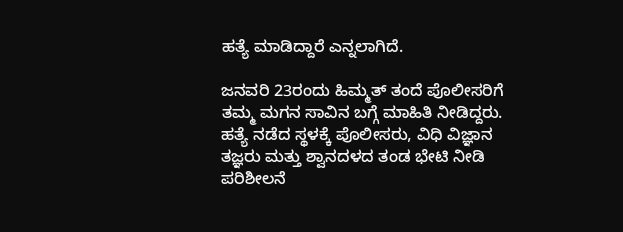ಹತ್ಯೆ ಮಾಡಿದ್ದಾರೆ ಎನ್ನಲಾಗಿದೆ.

ಜನವರಿ 23ರಂದು ಹಿಮ್ಮತ್ ತಂದೆ ಪೊಲೀಸರಿಗೆ ತಮ್ಮ ಮಗನ ಸಾವಿನ ಬಗ್ಗೆ ಮಾಹಿತಿ ನೀಡಿದ್ದರು. ಹತ್ಯೆ ನಡೆದ ಸ್ಥಳಕ್ಕೆ ಪೊಲೀಸರು, ವಿಧಿ ವಿಜ್ಞಾನ ತಜ್ಞರು ಮತ್ತು ಶ್ವಾನದಳದ ತಂಡ ಭೇಟಿ ನೀಡಿ ಪರಿಶೀಲನೆ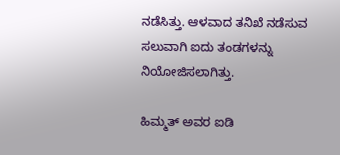ನಡೆಸಿತ್ತು. ಆಳವಾದ ತನಿಖೆ ನಡೆಸುವ ಸಲುವಾಗಿ ಐದು ತಂಡಗಳನ್ನು ನಿಯೋಜಿಸಲಾಗಿತ್ತು.

ಹಿಮ್ಮತ್ ಅವರ ಐಡಿ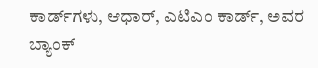ಕಾರ್ಡ್‌ಗಳು, ಆಧಾರ್, ಎಟಿಎಂ ಕಾರ್ಡ್, ಅವರ ಬ್ಯಾಂಕ್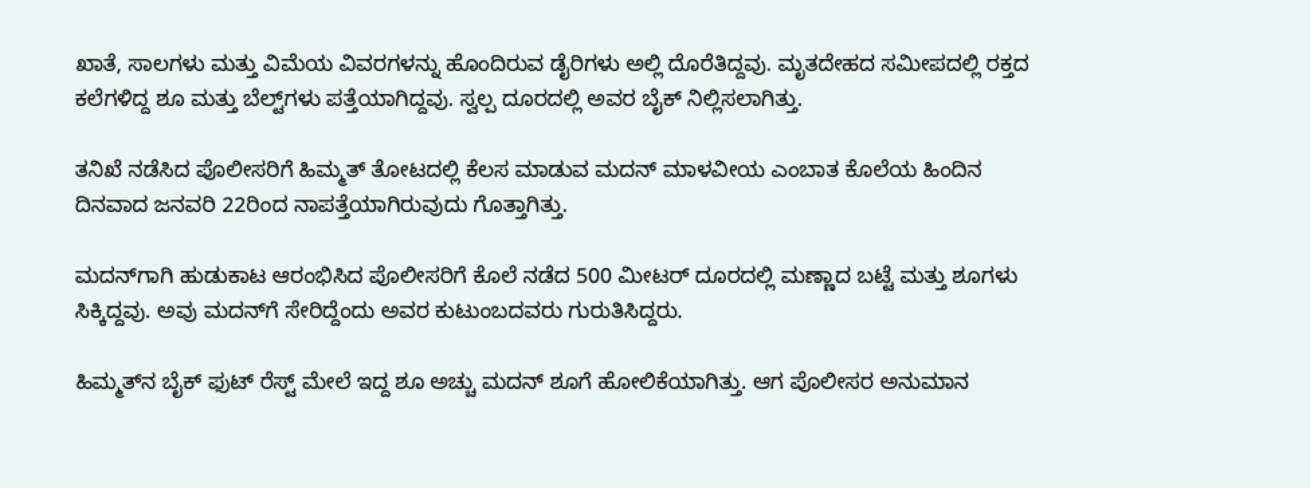ಖಾತೆ, ಸಾಲಗಳು ಮತ್ತು ವಿಮೆಯ ವಿವರಗಳನ್ನು ಹೊಂದಿರುವ ಡೈರಿಗಳು ಅಲ್ಲಿ ದೊರೆತಿದ್ದವು. ಮೃತದೇಹದ ಸಮೀಪದಲ್ಲಿ ರಕ್ತದ ಕಲೆಗಳಿದ್ದ ಶೂ ಮತ್ತು ಬೆಲ್ಟ್‌ಗಳು ಪತ್ತೆಯಾಗಿದ್ದವು. ಸ್ವಲ್ಪ ದೂರದಲ್ಲಿ ಅವರ ಬೈಕ್ ನಿಲ್ಲಿಸಲಾಗಿತ್ತು.

ತನಿಖೆ ನಡೆಸಿದ ಪೊಲೀಸರಿಗೆ ಹಿಮ್ಮತ್ ತೋಟದಲ್ಲಿ ಕೆಲಸ ಮಾಡುವ ಮದನ್ ಮಾಳವೀಯ ಎಂಬಾತ ಕೊಲೆಯ ಹಿಂದಿನ ದಿನವಾದ ಜನವರಿ 22ರಿಂದ ನಾಪತ್ತೆಯಾಗಿರುವುದು ಗೊತ್ತಾಗಿತ್ತು.

ಮದನ್‌ಗಾಗಿ ಹುಡುಕಾಟ ಆರಂಭಿಸಿದ ಪೊಲೀಸರಿಗೆ ಕೊಲೆ ನಡೆದ 500 ಮೀಟರ್ ದೂರದಲ್ಲಿ ಮಣ್ಣಾದ ಬಟ್ಟೆ ಮತ್ತು ಶೂಗಳು ಸಿಕ್ಕಿದ್ದವು. ಅವು ಮದನ್‌ಗೆ ಸೇರಿದ್ದೆಂದು ಅವರ ಕುಟುಂಬದವರು ಗುರುತಿಸಿದ್ದರು.

ಹಿಮ್ಮತ್‌ನ ಬೈಕ್ ಫುಟ್ ರೆಸ್ಟ್ ಮೇಲೆ ಇದ್ದ ಶೂ ಅಚ್ಚು ಮದನ್ ಶೂಗೆ ಹೋಲಿಕೆಯಾಗಿತ್ತು. ಆಗ ಪೊಲೀಸರ ಅನುಮಾನ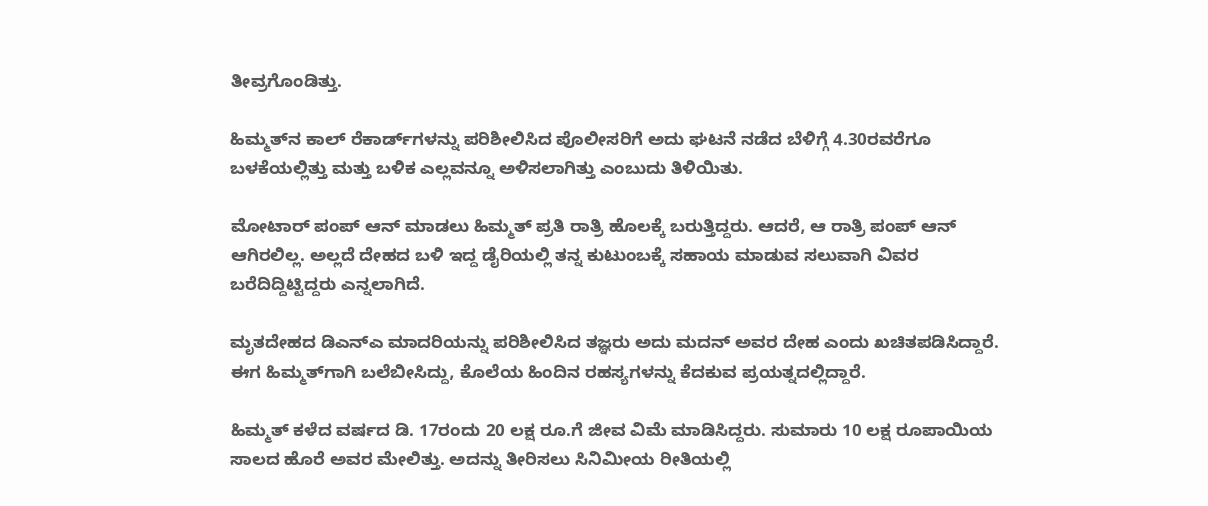ತೀವ್ರಗೊಂಡಿತ್ತು.

ಹಿಮ್ಮತ್‌ನ ಕಾಲ್ ರೆಕಾರ್ಡ್‌ಗಳನ್ನು ಪರಿಶೀಲಿಸಿದ ಪೊಲೀಸರಿಗೆ ಅದು ಘಟನೆ ನಡೆದ ಬೆಳಿಗ್ಗೆ 4.30ರವರೆಗೂ ಬಳಕೆಯಲ್ಲಿತ್ತು ಮತ್ತು ಬಳಿಕ ಎಲ್ಲವನ್ನೂ ಅಳಿಸಲಾಗಿತ್ತು ಎಂಬುದು ತಿಳಿಯಿತು.

ಮೋಟಾರ್ ಪಂಪ್ ಆನ್ ಮಾಡಲು ಹಿಮ್ಮತ್ ಪ್ರತಿ ರಾತ್ರಿ ಹೊಲಕ್ಕೆ ಬರುತ್ತಿದ್ದರು. ಆದರೆ, ಆ ರಾತ್ರಿ ಪಂಪ್ ಆನ್ ಆಗಿರಲಿಲ್ಲ. ಅಲ್ಲದೆ ದೇಹದ ಬಳಿ ಇದ್ದ ಡೈರಿಯಲ್ಲಿ ತನ್ನ ಕುಟುಂಬಕ್ಕೆ ಸಹಾಯ ಮಾಡುವ ಸಲುವಾಗಿ ವಿವರ ಬರೆದಿದ್ದಿಟ್ಟಿದ್ದರು ಎನ್ನಲಾಗಿದೆ.

ಮೃತದೇಹದ ಡಿಎನ್‌ಎ ಮಾದರಿಯನ್ನು ಪರಿಶೀಲಿಸಿದ ತಜ್ಞರು ಅದು ಮದನ್ ಅವರ ದೇಹ ಎಂದು ಖಚಿತಪಡಿಸಿದ್ದಾರೆ. ಈಗ ಹಿಮ್ಮತ್‌ಗಾಗಿ ಬಲೆಬೀಸಿದ್ದು, ಕೊಲೆಯ ಹಿಂದಿನ ರಹಸ್ಯಗಳನ್ನು ಕೆದಕುವ ಪ್ರಯತ್ನದಲ್ಲಿದ್ದಾರೆ.

ಹಿಮ್ಮತ್ ಕಳೆದ ವರ್ಷದ ಡಿ. 17ರಂದು 20 ಲಕ್ಷ ರೂ.ಗೆ ಜೀವ ವಿಮೆ ಮಾಡಿಸಿದ್ದರು. ಸುಮಾರು 10 ಲಕ್ಷ ರೂಪಾಯಿಯ ಸಾಲದ ಹೊರೆ ಅವರ ಮೇಲಿತ್ತು. ಅದನ್ನು ತೀರಿಸಲು ಸಿನಿಮೀಯ ರೀತಿಯಲ್ಲಿ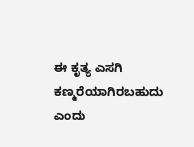ಈ ಕೃತ್ಯ ಎಸಗಿ ಕಣ್ಮರೆಯಾಗಿರಬಹುದು ಎಂದು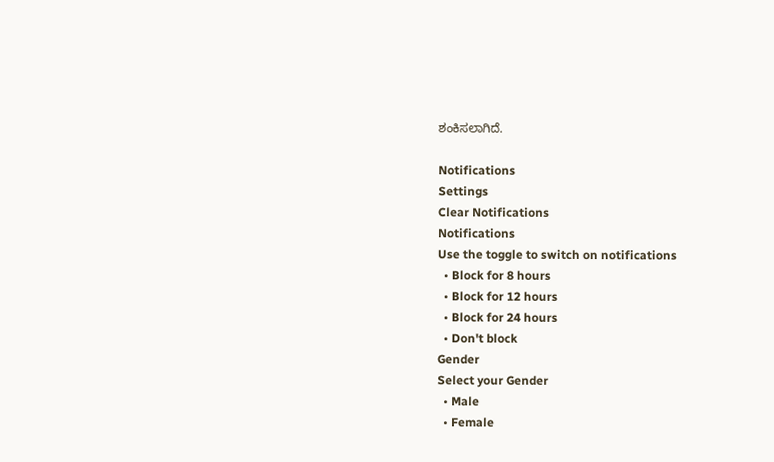ಶಂಕಿಸಲಾಗಿದೆ.

Notifications
Settings
Clear Notifications
Notifications
Use the toggle to switch on notifications
  • Block for 8 hours
  • Block for 12 hours
  • Block for 24 hours
  • Don't block
Gender
Select your Gender
  • Male
  • Female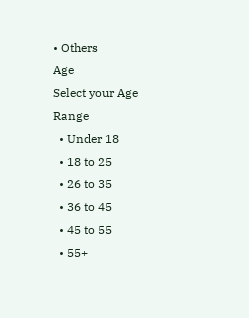• Others
Age
Select your Age Range
  • Under 18
  • 18 to 25
  • 26 to 35
  • 36 to 45
  • 45 to 55
  • 55+